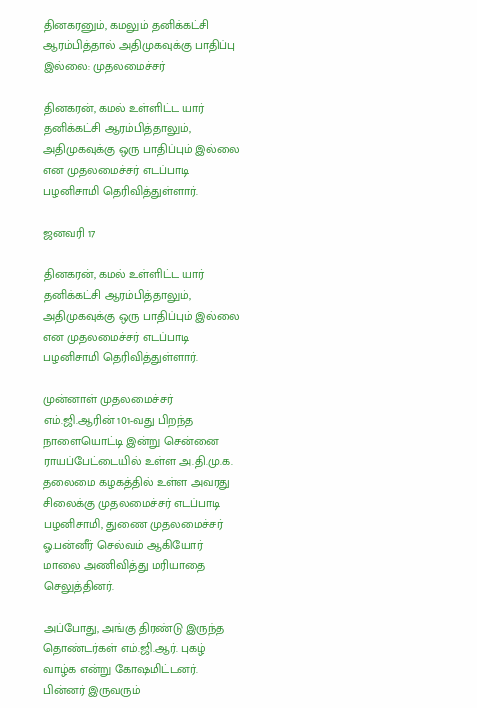தினகரனும், கமலும் தனிக்கட்சி ஆரம்பித்தால் அதிமுகவுக்கு பாதிப்பு இல்லை: முதலமைச்சர்

தினகரன், கமல் உள்ளிட்ட யார் தனிக்கட்சி ஆரம்பித்தாலும், அதிமுகவுக்கு ஒரு பாதிப்பும் இல்லை என முதலமைச்சர் எடப்பாடி பழனிசாமி தெரிவித்துள்ளார்.

ஜனவரி 17

தினகரன், கமல் உள்ளிட்ட யார் தனிக்கட்சி ஆரம்பித்தாலும், அதிமுகவுக்கு ஒரு பாதிப்பும் இல்லை என முதலமைச்சர் எடப்பாடி பழனிசாமி தெரிவித்துள்ளார்.

முன்னாள் முதலமைச்சர் எம்.ஜி.ஆரின் 101-வது பிறந்த நாளையொட்டி இன்று சென்னை ராயப்பேட்டையில் உள்ள அ.தி.மு.க. தலைமை கழகத்தில் உள்ள அவரது சிலைக்கு முதலமைச்சர் எடப்பாடி பழனிசாமி, துணை முதலமைச்சர் ஓ.பன்னீர் செல்வம் ஆகியோர் மாலை அணிவித்து மரியாதை செலுத்தினர்.

அப்போது, அங்கு திரண்டு இருந்த தொண்டர்கள் எம்.ஜி.ஆர். புகழ் வாழ்க என்று கோஷமிட்டனர். பின்னர் இருவரும்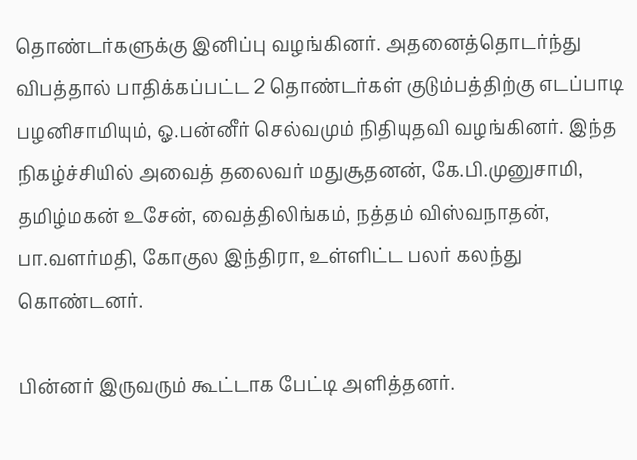தொண்டர்களுக்கு இனிப்பு வழங்கினர். அதனைத்தொடர்ந்து விபத்தால் பாதிக்கப்பட்ட 2 தொண்டர்கள் குடும்பத்திற்கு எடப்பாடி பழனிசாமியும், ஓ.பன்னீர் செல்வமும் நிதியுதவி வழங்கினர். இந்த நிகழ்ச்சியில் அவைத் தலைவர் மதுசூதனன், கே.பி.முனுசாமி, தமிழ்மகன் உசேன், வைத்திலிங்கம், நத்தம் விஸ்வநாதன், பா.வளர்மதி, கோகுல இந்திரா, உள்ளிட்ட பலர் கலந்து கொண்டனர்.

பின்னர் இருவரும் கூட்டாக பேட்டி அளித்தனர்.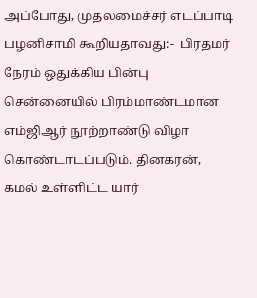அப்போது, முதலமைச்சர் எடப்பாடி பழனிசாமி கூறியதாவது:-  பிரதமர் நேரம் ஒதுக்கிய பின்பு சென்னையில் பிரம்மாண்டமான எம்ஜிஆர் நூற்றாண்டு விழா கொண்டாடப்படும். தினகரன், கமல் உள்ளிட்ட யார்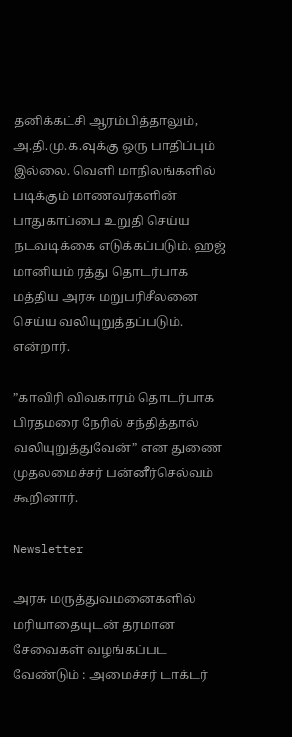தனிக்கட்சி ஆரம்பித்தாலும், அ.தி.மு.க.வுக்கு ஒரு பாதிப்பும் இல்லை. வெளி மாநிலங்களில் படிக்கும் மாணவர்களின் பாதுகாப்பை உறுதி செய்ய நடவடிக்கை எடுக்கப்படும். ஹஜ் மானியம் ரத்து தொடர்பாக மத்திய அரசு மறுபரிசீலனை செய்ய வலியுறுத்தப்படும். என்றார்.

”காவிரி விவகாரம் தொடர்பாக பிரதமரை நேரில் சந்தித்தால் வலியுறுத்துவேன்” என துணை முதலமைச்சர் பன்னீர்செல்வம் கூறினார்.

Newsletter

அரசு மருத்துவமனைகளில் மரியாதையுடன் தரமான சேவைகள் வழங்கப்பட வேண்டும் : அமைச்சர் டாக்டர்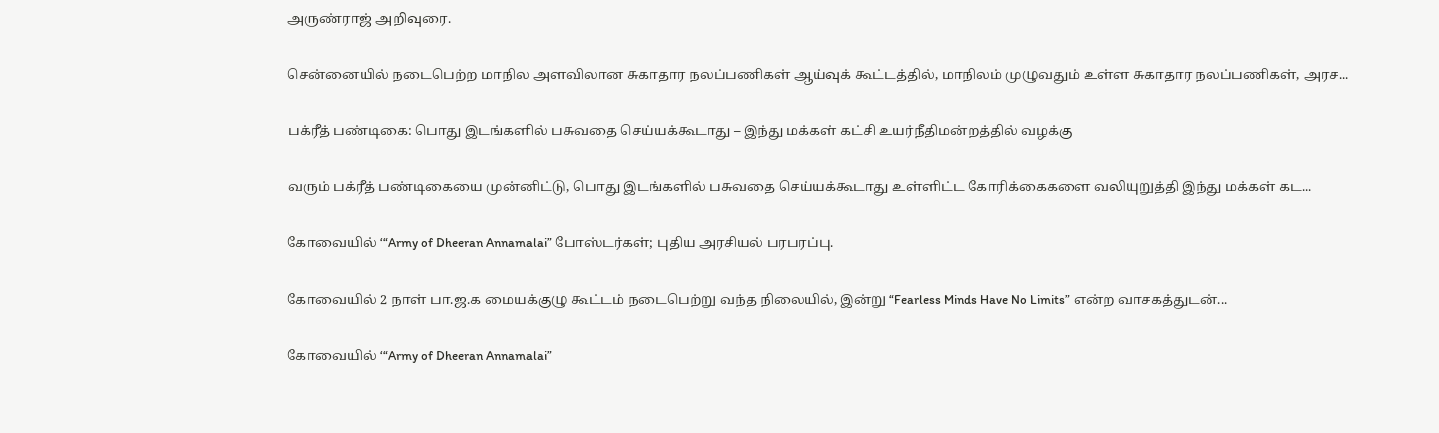அருண்ராஜ் அறிவுரை.

சென்னையில் நடைபெற்ற மாநில அளவிலான சுகாதார நலப்பணிகள் ஆய்வுக் கூட்டத்தில், மாநிலம் முழுவதும் உள்ள சுகாதார நலப்பணிகள், அரச...

பக்ரீத் பண்டிகை: பொது இடங்களில் பசுவதை செய்யக்கூடாது – இந்து மக்கள் கட்சி உயர்நீதிமன்றத்தில் வழக்கு

வரும் பக்ரீத் பண்டிகையை முன்னிட்டு, பொது இடங்களில் பசுவதை செய்யக்கூடாது உள்ளிட்ட கோரிக்கைகளை வலியுறுத்தி இந்து மக்கள் கட...

கோவையில் ‘“Army of Dheeran Annamalai” போஸ்டர்கள்; புதிய அரசியல் பரபரப்பு.

கோவையில் 2 நாள் பா.ஜ.க மையக்குழு கூட்டம் நடைபெற்று வந்த நிலையில், இன்று “Fearless Minds Have No Limits” என்ற வாசகத்துடன்...

கோவையில் ‘“Army of Dheeran Annamalai”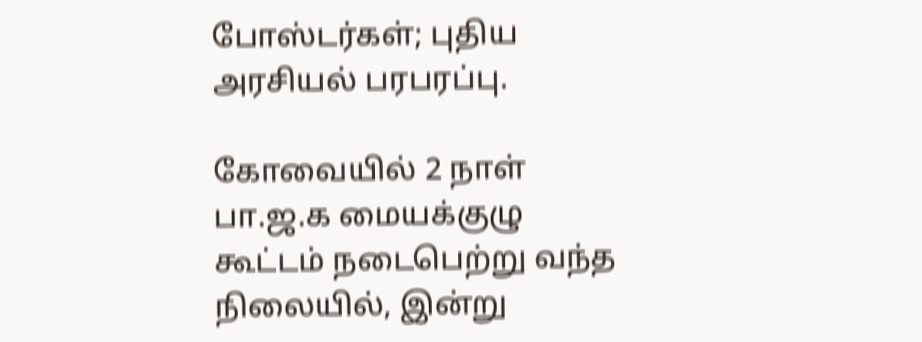போஸ்டர்கள்; புதிய அரசியல் பரபரப்பு.

கோவையில் 2 நாள் பா.ஜ.க மையக்குழு கூட்டம் நடைபெற்று வந்த நிலையில், இன்று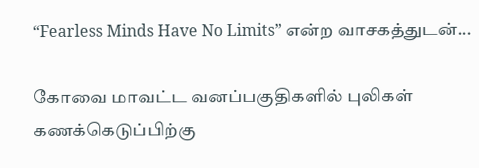“Fearless Minds Have No Limits” என்ற வாசகத்துடன்...

கோவை மாவட்ட வனப்பகுதிகளில் புலிகள் கணக்கெடுப்பிற்கு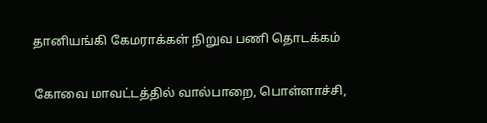தானியங்கி கேமராக்கள் நிறுவ பணி தொடக்கம்

கோவை மாவட்டத்தில் வால்பாறை, பொள்ளாச்சி,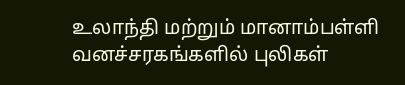உலாந்தி மற்றும் மானாம்பள்ளி வனச்சரகங்களில் புலிகள்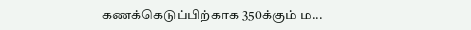கணக்கெடுப்பிற்காக 350க்கும் ம...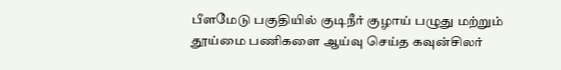பீளமேடு பகுதியில் குடிநீர் குழாய் பழுது மற்றும் தூய்மை பணிகளை ஆய்வு செய்த கவுன்சிலர்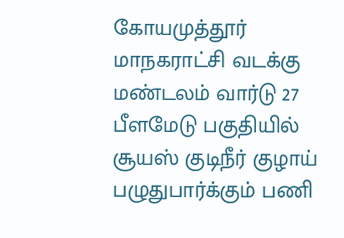கோயமுத்தூர் மாநகராட்சி வடக்கு மண்டலம் வார்டு 27 பீளமேடு பகுதியில் சூயஸ் குடிநீர் குழாய் பழுதுபார்க்கும் பணி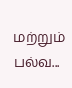மற்றும் பல்வ...